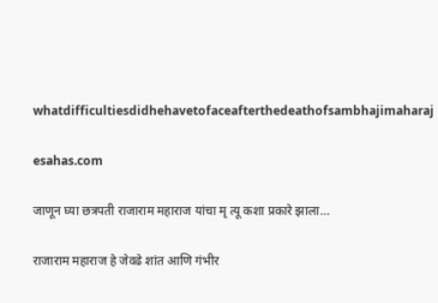whatdifficultiesdidhehavetofaceafterthedeathofsambhajimaharaj

esahas.com

जाणून घ्या छत्रपती राजाराम महाराज यांचा मृ त्यू कशा प्रकारे झाला…

राजाराम महाराज हे जेवढे शांत आणि गंभीर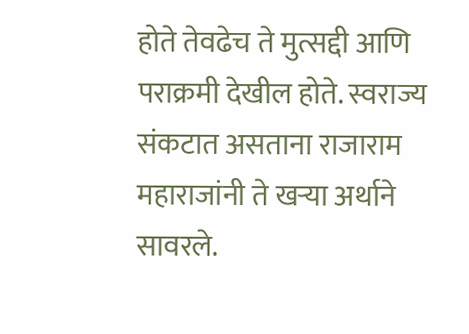होते तेवढेच ते मुत्सद्दी आणि पराक्रमी देखील होते. स्वराज्य संकटात असताना राजाराम महाराजांनी ते खऱ्या अर्थाने सावरले.